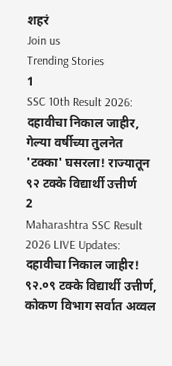शहरं
Join us
Trending Stories
1
SSC 10th Result 2026: दहावीचा निकाल जाहीर, गेल्या वर्षीच्या तुलनेत 'टक्का' घसरला! राज्यातून ९२ टक्के विद्यार्थी उत्तीर्ण
2
Maharashtra SSC Result 2026 LIVE Updates: दहावीचा निकाल जाहीर! ९२.०९ टक्के विद्यार्थी उत्तीर्ण, कोकण विभाग सर्वात अव्वल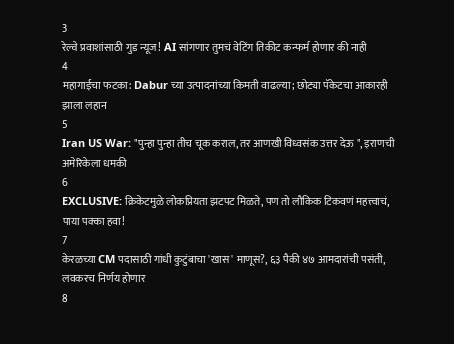3
रेल्वे प्रवाशांसाठी गुड न्यूज! AI सांगणार तुमचं वेटिंग तिकीट कन्फर्म होणार की नाही
4
महागाईचा फटका: Dabur च्या उत्पादनांच्या किमती वाढल्या; छोट्या पॅकेटचा आकारही झाला लहान
5
Iran US War: "पुन्हा पुन्हा तीच चूक कराल, तर आणखी विध्वसंक उत्तर देऊ ", इराणची अमेरिकेला धमकी
6
EXCLUSIVE: क्रिकेटमुळे लोकप्रियता झटपट मिळते, पण तो लौकिक टिकवणं महत्त्वाचं, पाया पक्का हवा!
7
केरळच्या CM पदासाठी गांधी कुटुंबाचा 'खास' माणूस?, ६३ पैकी ४७ आमदारांची पसंती, लवकरच निर्णय होणार
8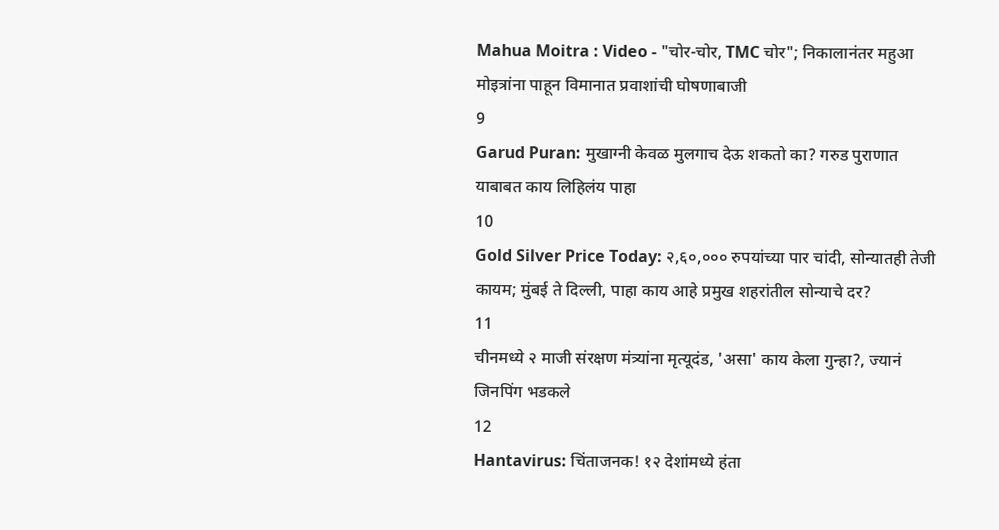Mahua Moitra : Video - "चोर-चोर, TMC चोर"; निकालानंतर महुआ मोइत्रांना पाहून विमानात प्रवाशांची घोषणाबाजी
9
Garud Puran: मुखाग्नी केवळ मुलगाच देऊ शकतो का? गरुड पुराणात याबाबत काय लिहिलंय पाहा
10
Gold Silver Price Today: २,६०,००० रुपयांच्या पार चांदी, सोन्यातही तेजी कायम; मुंबई ते दिल्ली, पाहा काय आहे प्रमुख शहरांतील सोन्याचे दर?
11
चीनमध्ये २ माजी संरक्षण मंत्र्यांना मृत्यूदंड, 'असा' काय केला गुन्हा?, ज्यानं जिनपिंग भडकले
12
Hantavirus: चिंताजनक! १२ देशांमध्ये हंता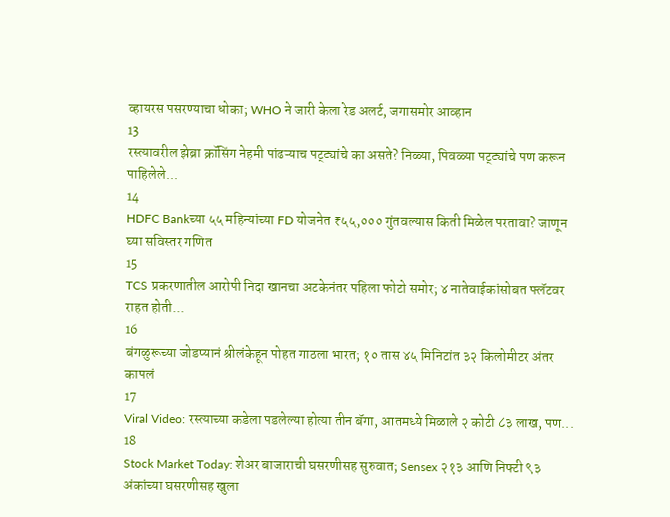व्हायरस पसरण्याचा धोका; WHO ने जारी केला रेड अलर्ट, जगासमोर आव्हान
13
रस्त्यावरील झेब्रा क्रॉसिंग नेहमी पांढऱ्याच पट्ट्यांचे का असते? निळ्या, पिवळ्या पट्ट्यांचे पण करून पाहिलेले...
14
HDFC Bankच्या ५५ महिन्यांच्या FD योजनेत ₹५५,००० गुंतवल्यास किती मिळेल परतावा? जाणून घ्या सविस्तर गणित
15
TCS प्रकरणातील आरोपी निदा खानचा अटकेनंतर पहिला फोटो समोर; ४ नातेवाईकांसोबत फ्लॅटवर राहत होती...
16
बंगळुरूच्या जोडप्यानं श्रीलंकेहून पोहत गाठला भारत; १० तास ४५ मिनिटांत ३२ किलोमीटर अंतर कापलं
17
Viral Video: रस्त्याच्या कडेला पडलेल्या होत्या तीन बॅगा, आतमध्ये मिळाले २ कोटी ८३ लाख, पण...
18
Stock Market Today: शेअर बाजाराची घसरणीसह सुरुवात; Sensex २१३ आणि निफ्टी ९३ अंकांच्या घसरणीसह खुला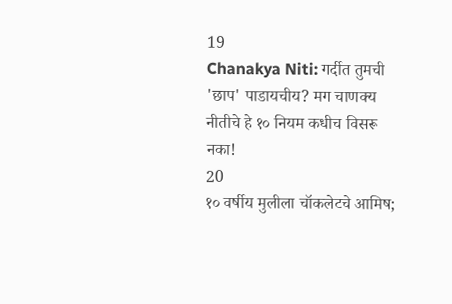19
Chanakya Niti: गर्दीत तुमची 'छाप' पाडायचीय? मग चाणक्य नीतीचे हे १० नियम कधीच विसरू नका!
20
१० वर्षीय मुलीला चॉकलेटचे आमिष;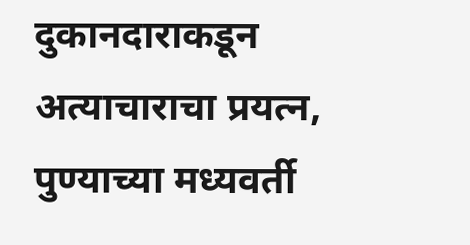दुकानदाराकडून अत्याचाराचा प्रयत्न, पुण्याच्या मध्यवर्ती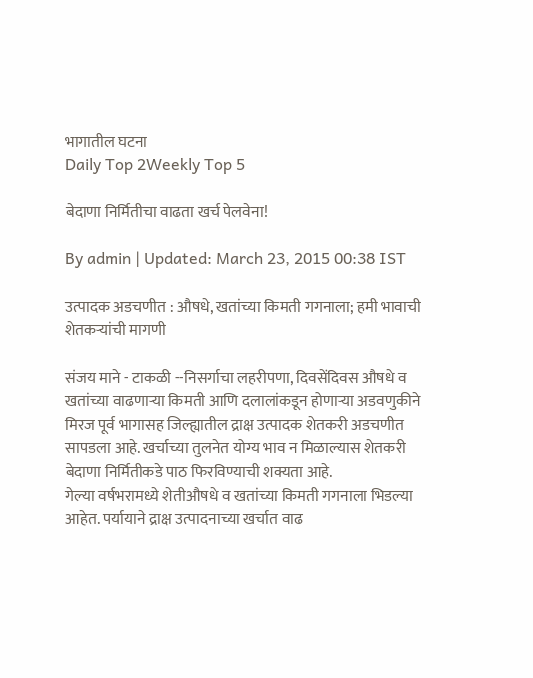भागातील घटना
Daily Top 2Weekly Top 5

बेदाणा निर्मितीचा वाढता खर्च पेलवेना!

By admin | Updated: March 23, 2015 00:38 IST

उत्पादक अडचणीत : औषधे, खतांच्या किमती गगनाला; हमी भावाची शेतकऱ्यांची मागणी

संजय माने - टाकळी --निसर्गाचा लहरीपणा, दिवसेंदिवस औषधे व खतांच्या वाढणाऱ्या किमती आणि दलालांकडून होणाऱ्या अडवणुकीने मिरज पूर्व भागासह जिल्ह्यातील द्राक्ष उत्पादक शेतकरी अडचणीत सापडला आहे. खर्चाच्या तुलनेत योग्य भाव न मिळाल्यास शेतकरी बेदाणा निर्मितीकडे पाठ फिरविण्याची शक्यता आहे.
गेल्या वर्षभरामध्ये शेतीऔषधे व खतांच्या किमती गगनाला भिडल्या आहेत. पर्यायाने द्राक्ष उत्पादनाच्या खर्चात वाढ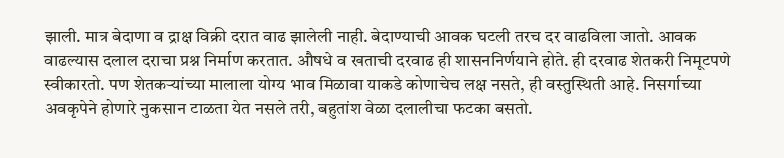झाली. मात्र बेदाणा व द्राक्ष विक्री दरात वाढ झालेली नाही. बेदाण्याची आवक घटली तरच दर वाढविला जातो. आवक वाढल्यास दलाल दराचा प्रश्न निर्माण करतात. औषधे व खताची दरवाढ ही शासननिर्णयाने होते. ही दरवाढ शेतकरी निमूटपणे स्वीकारतो. पण शेतकऱ्यांच्या मालाला योग्य भाव मिळावा याकडे कोणाचेच लक्ष नसते, ही वस्तुस्थिती आहे. निसर्गाच्या अवकृपेने होणारे नुकसान टाळता येत नसले तरी, बहुतांश वेळा दलालीचा फटका बसतो.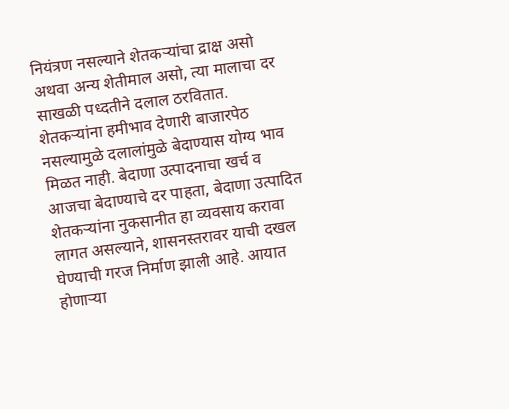नियंत्रण नसल्याने शेतकऱ्यांचा द्राक्ष असो अथवा अन्य शेतीमाल असो, त्या मालाचा दर साखळी पध्दतीने दलाल ठरवितात. शेतकऱ्यांना हमीभाव देणारी बाजारपेठ नसल्यामुळे दलालांमुळे बेदाण्यास योग्य भाव मिळत नाही. बेदाणा उत्पादनाचा खर्च व आजचा बेदाण्याचे दर पाहता, बेदाणा उत्पादित शेतकऱ्यांना नुकसानीत हा व्यवसाय करावा लागत असल्याने, शासनस्तरावर याची दखल घेण्याची गरज निर्माण झाली आहे. आयात होणाऱ्या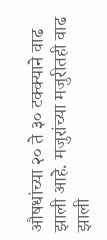औषधांच्या २० ते ३० टक्क्याने वाढ झाली आहे. मजुरांच्या मजुरीतही वाढ झाली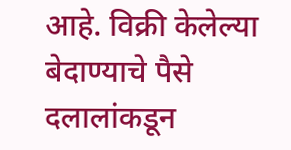आहे. विक्री केलेल्या बेदाण्याचे पैसे दलालांकडून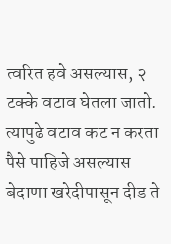त्वरित हवे असल्यास, २ टक्के वटाव घेतला जातो. त्यापुढे वटाव कट न करता पैसे पाहिजे असल्यास बेदाणा खरेदीपासून दीड ते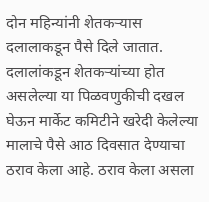दोन महिन्यांनी शेतकऱ्यास दलालाकडून पैसे दिले जातात. दलालांकडून शेतकऱ्यांच्या होत असलेल्या या पिळवणुकीची दखल घेऊन मार्केट कमिटीने खरेदी केलेल्या मालाचे पैसे आठ दिवसात देण्याचा ठराव केला आहे. ठराव केला असला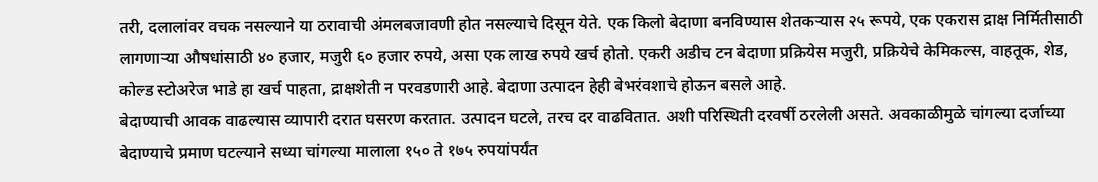तरी, दलालांवर वचक नसल्याने या ठरावाची अंमलबजावणी होत नसल्याचे दिसून येते. एक किलो बेदाणा बनविण्यास शेतकऱ्यास २५ रूपये, एक एकरास द्राक्ष निर्मितीसाठी लागणाऱ्या औषधांसाठी ४० हजार, मजुरी ६० हजार रुपये, असा एक लाख रुपये खर्च होतो. एकरी अडीच टन बेदाणा प्रक्रियेस मजुरी, प्रक्रियेचे केमिकल्स, वाहतूक, शेड, कोल्ड स्टोअरेज भाडे हा खर्च पाहता, द्राक्षशेती न परवडणारी आहे. बेदाणा उत्पादन हेही बेभरंवशाचे होऊन बसले आहे.
बेदाण्याची आवक वाढल्यास व्यापारी दरात घसरण करतात. उत्पादन घटले, तरच दर वाढवितात. अशी परिस्थिती दरवर्षी ठरलेली असते. अवकाळीमुळे चांगल्या दर्जाच्या बेदाण्याचे प्रमाण घटल्याने सध्या चांगल्या मालाला १५० ते १७५ रुपयांपर्यंत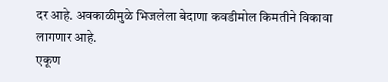दर आहे. अवकाळीमुळे भिजलेला बेदाणा कवडीमोल किमतीने विकावा लागणार आहे.
एकूण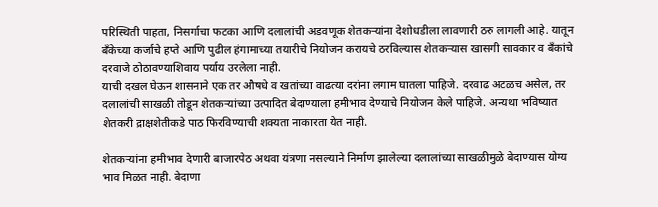परिस्थिती पाहता, निसर्गाचा फटका आणि दलालांची अडवणूक शेतकऱ्यांना देशोधडीला लावणारी ठरु लागली आहे. यातून बँकेच्या कर्जाचे हप्ते आणि पुढील हंगामाच्या तयारीचे नियोजन करायचे ठरविल्यास शेतकऱ्यास खासगी सावकार व बँकांचे दरवाजे ठोठावण्याशिवाय पर्याय उरलेला नाही.
याची दखल घेऊन शासनाने एक तर औषधे व खतांच्या वाढत्या दरांना लगाम घातला पाहिजे. दरवाढ अटळच असेल, तर दलालांची साखळी तोडून शेतकऱ्यांच्या उत्पादित बेदाण्याला हमीभाव देण्याचे नियोजन केले पाहिजे. अन्यथा भविष्यात शेतकरी द्राक्षशेतीकडे पाठ फिरविण्याची शक्यता नाकारता येत नाही.

शेतकऱ्यांना हमीभाव देणारी बाजारपेठ अथवा यंत्रणा नसल्याने निर्माण झालेल्या दलालांच्या साखळीमुळे बेदाण्यास योग्य भाव मिळत नाही. बेदाणा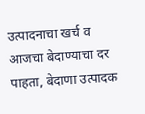उत्पादनाचा खर्च व आजचा बेदाण्याचा दर पाहता, बेदाणा उत्पादक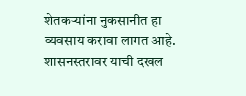शेतकऱ्यांना नुकसानीत हा व्यवसाय करावा लागत आहे. शासनस्तरावर याची दखल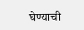घेण्याची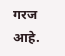गरज आहे.